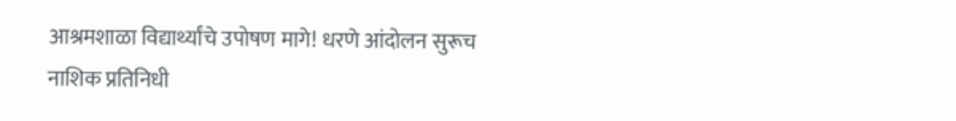आश्रमशाळा विद्यार्थ्यांचे उपोषण मागे! धरणे आंदोलन सुरूच
नाशिक प्रतिनिधी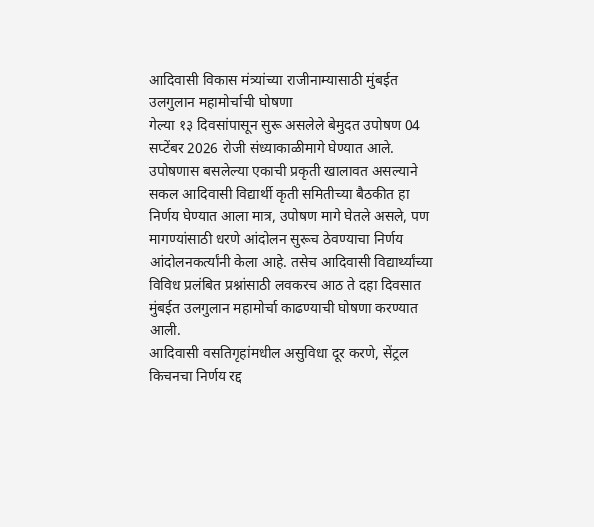आदिवासी विकास मंत्र्यांच्या राजीनाम्यासाठी मुंबईत उलगुलान महामोर्चाची घोषणा
गेल्या १३ दिवसांपासून सुरू असलेले बेमुदत उपोषण 04 सप्टेंबर 2026 रोजी संध्याकाळीमागे घेण्यात आले. उपोषणास बसलेल्या एकाची प्रकृती खालावत असल्याने सकल आदिवासी विद्यार्थी कृती समितीच्या बैठकीत हा निर्णय घेण्यात आला मात्र, उपोषण मागे घेतले असले, पण मागण्यांसाठी धरणे आंदोलन सुरूच ठेवण्याचा निर्णय आंदोलनकर्त्यांनी केला आहे. तसेच आदिवासी विद्यार्थ्यांच्या विविध प्रलंबित प्रश्नांसाठी लवकरच आठ ते दहा दिवसात मुंबईत उलगुलान महामोर्चा काढण्याची घोषणा करण्यात आली.
आदिवासी वसतिगृहांमधील असुविधा दूर करणे, सेंट्रल किचनचा निर्णय रद्द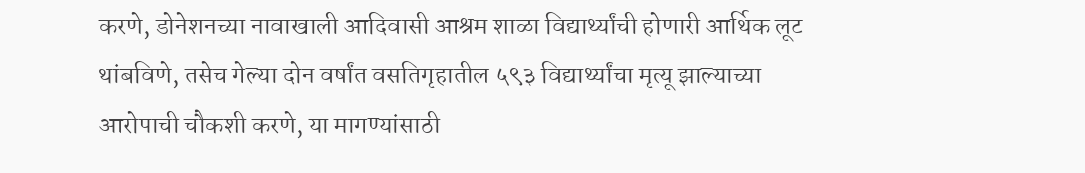करणे, डोनेशनच्या नावाखाली आदिवासी आश्रम शाळा विद्यार्थ्यांची होणारी आर्थिक लूट थांबविणे, तसेच गेल्या दोन वर्षांत वसतिगृहातील ५९३ विद्यार्थ्यांचा मृत्यू झाल्याच्या आरोपाची चौकशी करणे, या मागण्यांसाठी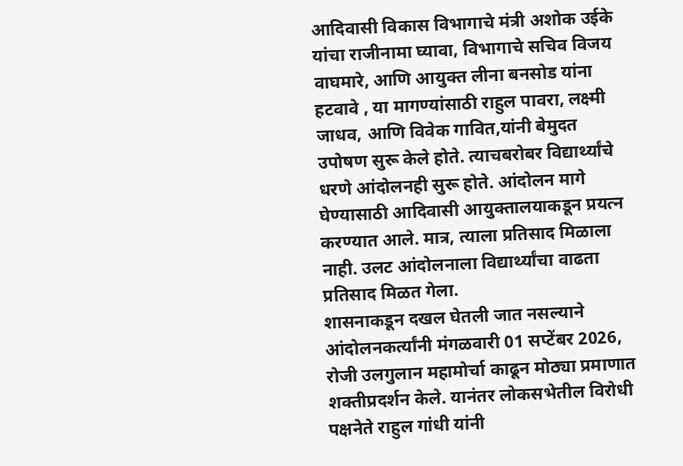आदिवासी विकास विभागाचे मंत्री अशोक उईके यांचा राजीनामा घ्यावा, विभागाचे सचिव विजय वाघमारे, आणि आयुक्त लीना बनसोड यांना हटवावे , या मागण्यांसाठी राहुल पावरा, लक्ष्मी जाधव, आणि विवेक गावित,यांनी बेमुदत उपोषण सुरू केले होते. त्याचबरोबर विद्यार्थ्यांचे धरणे आंदोलनही सुरू होते. आंदोलन मागे घेण्यासाठी आदिवासी आयुक्तालयाकडून प्रयत्न करण्यात आले. मात्र, त्याला प्रतिसाद मिळाला नाही. उलट आंदोलनाला विद्यार्थ्यांचा वाढता प्रतिसाद मिळत गेला.
शासनाकडून दखल घेतली जात नसल्याने आंदोलनकर्त्यांनी मंगळवारी 01 सप्टेंबर 2026, रोजी उलगुलान महामोर्चा काढून मोठ्या प्रमाणात शक्तीप्रदर्शन केले. यानंतर लोकसभेतील विरोधी पक्षनेते राहुल गांधी यांनी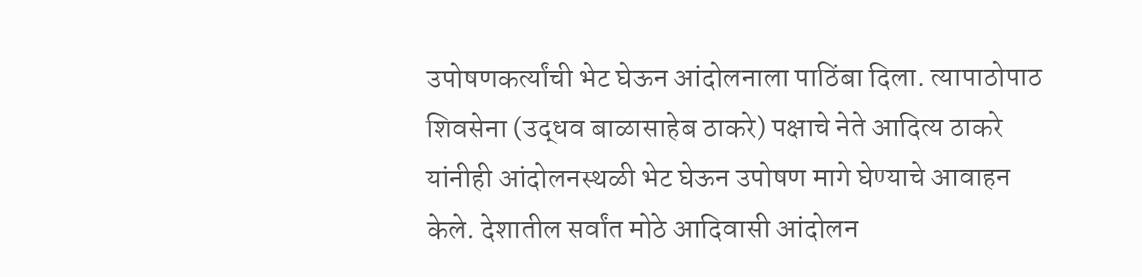उपोषणकर्त्यांची भेट घेऊन आंदोलनाला पाठिंबा दिला. त्यापाठोपाठ शिवसेना (उद्धव बाळासाहेब ठाकरे) पक्षाचे नेते आदित्य ठाकरे यांनीही आंदोलनस्थळी भेट घेऊन उपोषण मागे घेण्याचे आवाहन केले. देशातील सर्वांत मोठे आदिवासी आंदोलन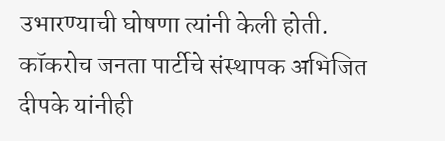उभारण्याची घोषणा त्यांनी केली होती. कॉकरोच जनता पार्टीचे संस्थापक अभिजित दीपके यांनीही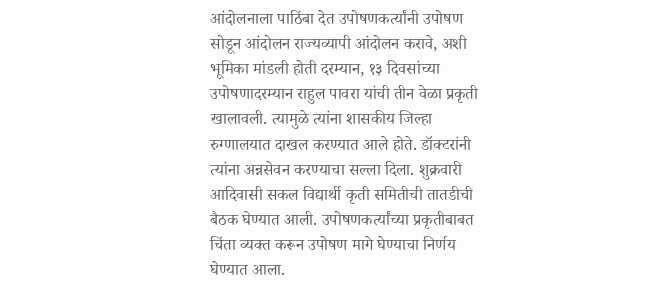आंदोलनाला पाठिंबा देत उपोषणकर्त्यांनी उपोषण सोडून आंदोलन राज्यव्यापी आंदोलन करावे, अशी भूमिका मांडली होती दरम्यान, १३ दिवसांच्या उपोषणादरम्यान राहुल पावरा यांची तीन वेळा प्रकृती खालावली. त्यामुळे त्यांना शासकीय जिल्हा रुग्णालयात दाखल करण्यात आले होते. डॉक्टरांनी त्यांना अन्नसेवन करण्याचा सल्ला दिला. शुक्रवारी आदिवासी सकल विद्यार्थी कृती समितीची तातडीची बैठक घेण्यात आली. उपोषणकर्त्यांच्या प्रकृतीबाबत चिंता व्यक्त करून उपोषण मागे घेण्याचा निर्णय घेण्यात आला.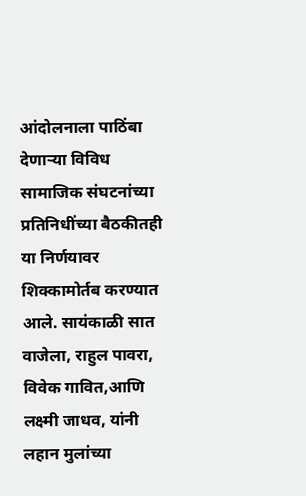आंदोलनाला पाठिंबा देणाऱ्या विविध सामाजिक संघटनांच्या प्रतिनिधींच्या बैठकीतही या निर्णयावर शिक्कामोर्तब करण्यात आले. सायंकाळी सात वाजेला, राहुल पावरा, विवेक गावित,आणि लक्ष्मी जाधव, यांनी लहान मुलांच्या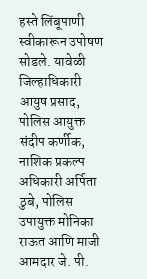हस्ते लिंबूपाणी स्वीकारून उपोषण सोडले. यावेळी जिल्हाधिकारी आयुष प्रसाद, पोलिस आयुक्त संदीप कर्णीक, नाशिक प्रकल्प अधिकारी अर्पिता ठुबे, पोलिस उपायुक्त मोनिका राऊत आणि माजी आमदार जे. पी.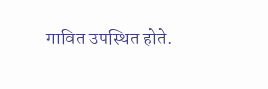गावित उपस्थित होते.